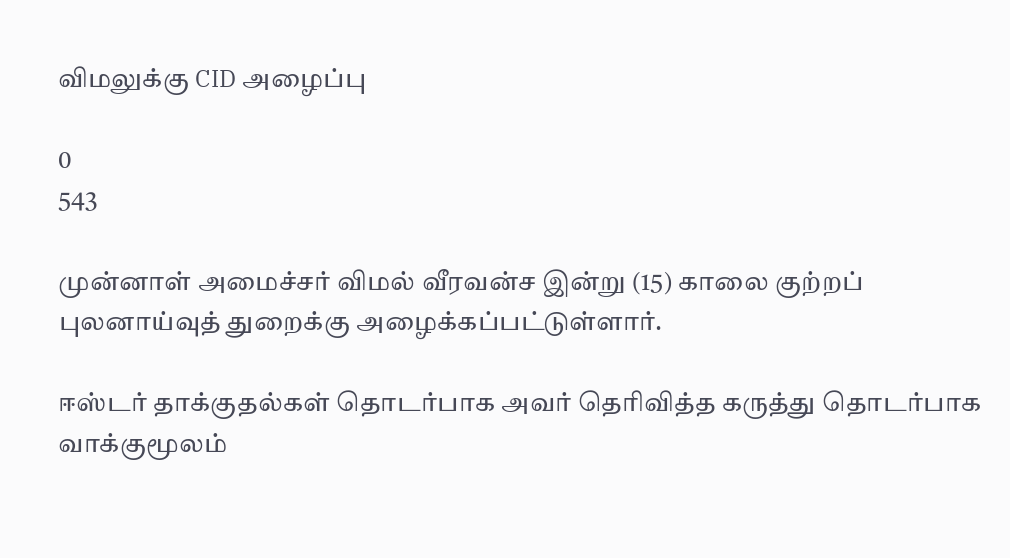விமலுக்கு CID அழைப்பு

0
543

முன்னாள் அமைச்சர் விமல் வீரவன்ச இன்று (15) காலை குற்றப் புலனாய்வுத் துறைக்கு அழைக்கப்பட்டுள்ளார்.

ஈஸ்டர் தாக்குதல்கள் தொடர்பாக அவர் தெரிவித்த கருத்து தொடர்பாக வாக்குமூலம்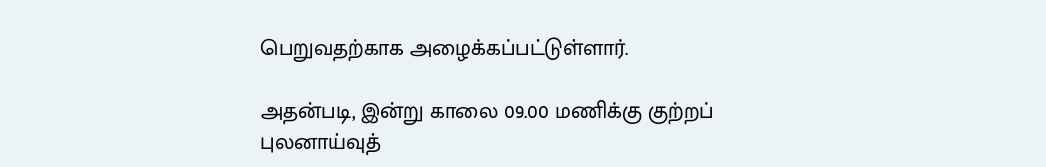பெறுவதற்காக அழைக்கப்பட்டுள்ளார்.

அதன்படி, இன்று காலை 09.00 மணிக்கு குற்றப் புலனாய்வுத்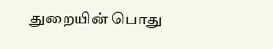துறையின் பொது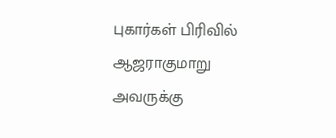புகார்கள் பிரிவில் ஆஜராகுமாறு அவருக்கு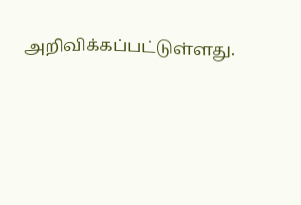அறிவிக்கப்பட்டுள்ளது.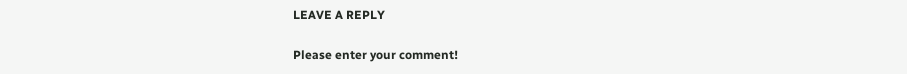LEAVE A REPLY

Please enter your comment!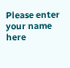Please enter your name here